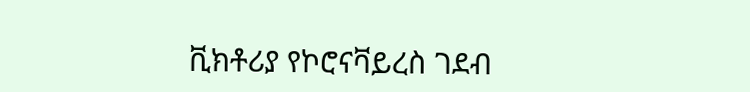ቪክቶሪያ የኮሮናቫይረስ ገደብ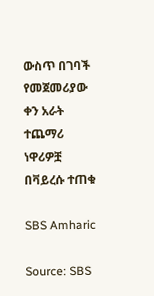ውስጥ በገባች የመጀመሪያው ቀን አራት ተጨማሪ ነዋሪዎቿ በቫይረሱ ተጠቁ

SBS Amharic

Source: SBS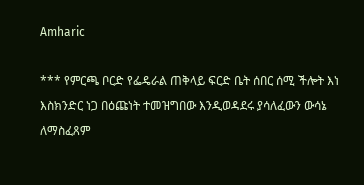Amharic

*** የምርጫ ቦርድ የፌዴራል ጠቅላይ ፍርድ ቤት ሰበር ሰሚ ችሎት እነ እስክንድር ነጋ በዕጩነት ተመዝግበው እንዲወዳደሩ ያሳለፈውን ውሳኔ ለማስፈጸም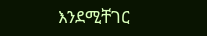እንደሚቸገር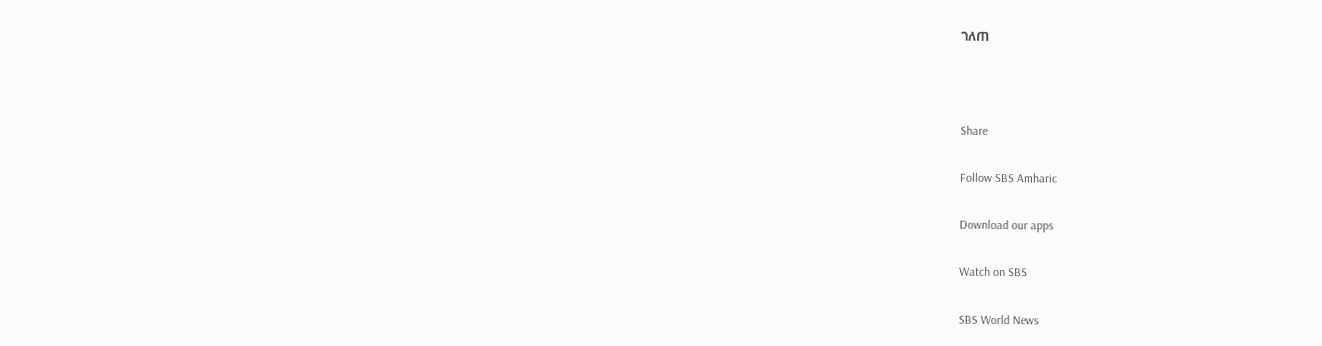ገለጠ



Share

Follow SBS Amharic

Download our apps

Watch on SBS

SBS World News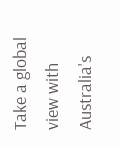Take a global view with Australia's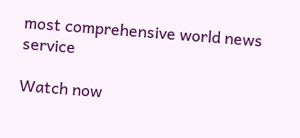most comprehensive world news service

Watch now